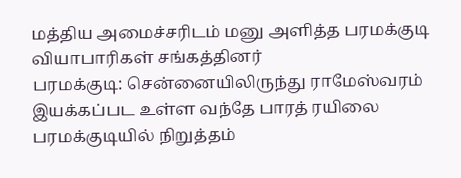மத்திய அமைச்சரிடம் மனு அளித்த பரமக்குடி வியாபாரிகள் சங்கத்தினர்
பரமக்குடி: சென்னையிலிருந்து ராமேஸ்வரம் இயக்கப்பட உள்ள வந்தே பாரத் ரயிலை பரமக்குடியில் நிறுத்தம்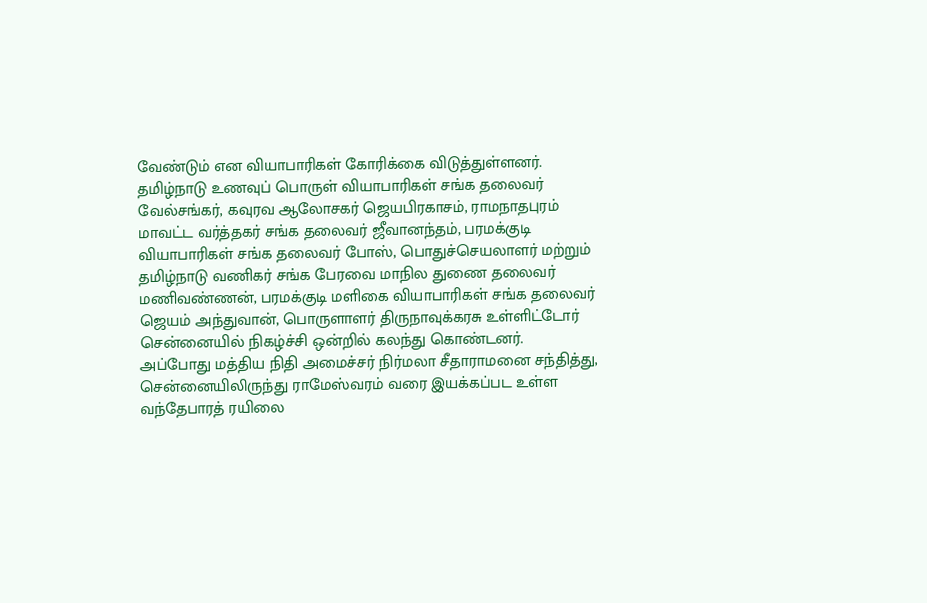வேண்டும் என வியாபாரிகள் கோரிக்கை விடுத்துள்ளனர்.
தமிழ்நாடு உணவுப் பொருள் வியாபாரிகள் சங்க தலைவர் வேல்சங்கர், கவுரவ ஆலோசகர் ஜெயபிரகாசம், ராமநாதபுரம் மாவட்ட வர்த்தகர் சங்க தலைவர் ஜீவானந்தம், பரமக்குடி வியாபாரிகள் சங்க தலைவர் போஸ், பொதுச்செயலாளர் மற்றும் தமிழ்நாடு வணிகர் சங்க பேரவை மாநில துணை தலைவர் மணிவண்ணன், பரமக்குடி மளிகை வியாபாரிகள் சங்க தலைவர் ஜெயம் அந்துவான், பொருளாளர் திருநாவுக்கரசு உள்ளிட்டோர் சென்னையில் நிகழ்ச்சி ஒன்றில் கலந்து கொண்டனர்.
அப்போது மத்திய நிதி அமைச்சர் நிர்மலா சீதாராமனை சந்தித்து, சென்னையிலிருந்து ராமேஸ்வரம் வரை இயக்கப்பட உள்ள வந்தேபாரத் ரயிலை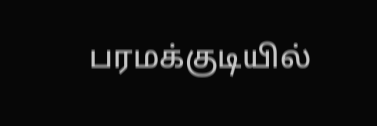பரமக்குடியில்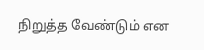நிறுத்த வேண்டும் என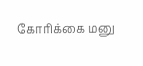கோரிக்கை மனு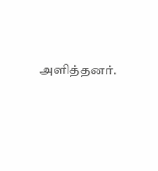அளித்தனர்.